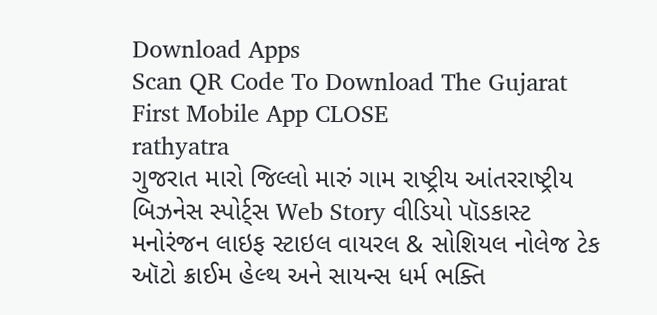Download Apps
Scan QR Code To Download The Gujarat First Mobile App CLOSE
rathyatra
ગુજરાત મારો જિલ્લો મારું ગામ રાષ્ટ્રીય આંતરરાષ્ટ્રીય બિઝનેસ સ્પોર્ટ્સ Web Story વીડિયો પૉડકાસ્ટ મનોરંજન લાઇફ સ્ટાઇલ વાયરલ & સોશિયલ નોલેજ ટેક ઑટો ક્રાઈમ હેલ્થ અને સાયન્સ ધર્મ ભક્તિ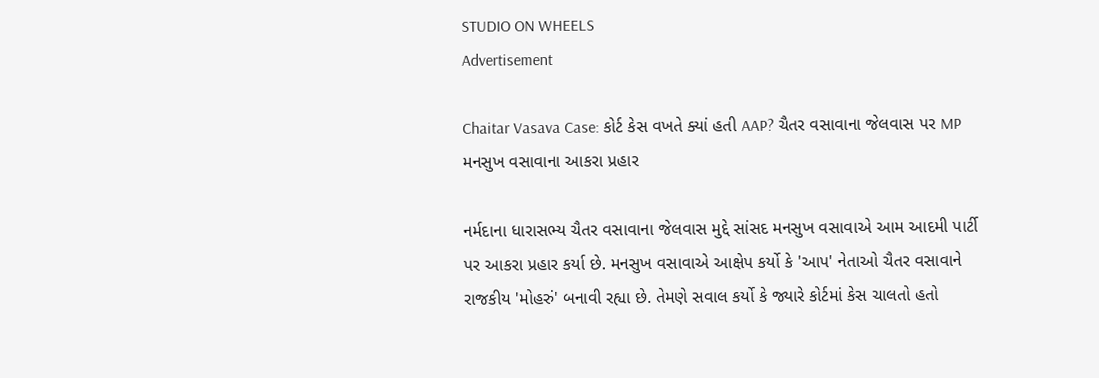STUDIO ON WHEELS
Advertisement

Chaitar Vasava Case: કોર્ટ કેસ વખતે ક્યાં હતી AAP? ચૈતર વસાવાના જેલવાસ પર MP મનસુખ વસાવાના આકરા પ્રહાર

નર્મદાના ધારાસભ્ય ચૈતર વસાવાના જેલવાસ મુદ્દે સાંસદ મનસુખ વસાવાએ આમ આદમી પાર્ટી પર આકરા પ્રહાર કર્યા છે. મનસુખ વસાવાએ આક્ષેપ કર્યો કે 'આપ' નેતાઓ ચૈતર વસાવાને રાજકીય 'મોહરું' બનાવી રહ્યા છે. તેમણે સવાલ કર્યો કે જ્યારે કોર્ટમાં કેસ ચાલતો હતો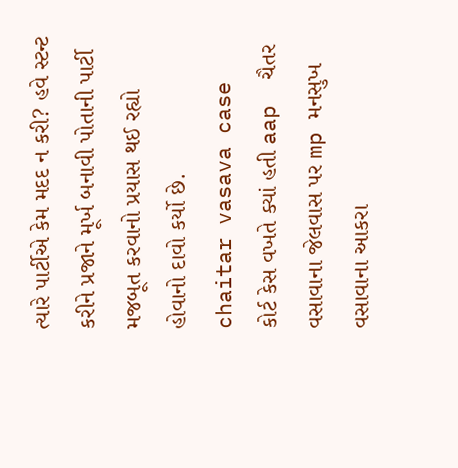ત્યારે પાર્ટીએ કેમ મદદ ન કરી? હવે સ્ટન્ટ કરીને પ્રજાને મૂર્ખ બનાવી પોતાની પાર્ટી મજબૂત કરવાનો પ્રયાસ થઈ રહ્યો હોવાનો દાવો કર્યો છે.
chaitar vasava case  કોર્ટ કેસ વખતે ક્યાં હતી aap  ચૈતર વસાવાના જેલવાસ પર mp મનસુખ વસાવાના આકરા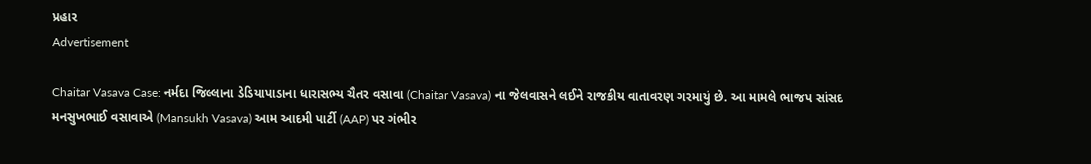પ્રહાર
Advertisement

Chaitar Vasava Case: નર્મદા જિલ્લાના ડેડિયાપાડાના ધારાસભ્ય ચૈતર વસાવા (Chaitar Vasava) ના જેલવાસને લઈને રાજકીય વાતાવરણ ગરમાયું છે. આ મામલે ભાજપ સાંસદ મનસુખભાઈ વસાવાએ (Mansukh Vasava) આમ આદમી પાર્ટી (AAP) પર ગંભીર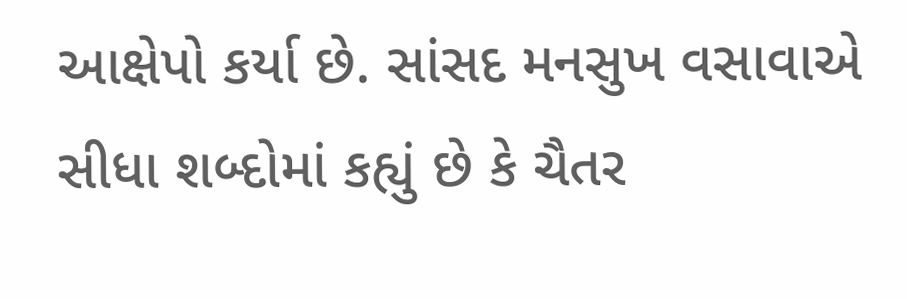આક્ષેપો કર્યા છે. સાંસદ મનસુખ વસાવાએ સીધા શબ્દોમાં કહ્યું છે કે ચૈતર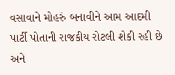વસાવાને મોહરું બનાવીને આમ આદમી પાર્ટી પોતાની રાજકીય રોટલી શેકી રહી છે અને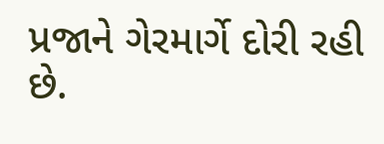પ્રજાને ગેરમાર્ગે દોરી રહી છે.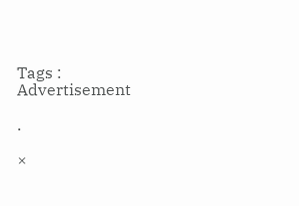Tags :
Advertisement

.

×